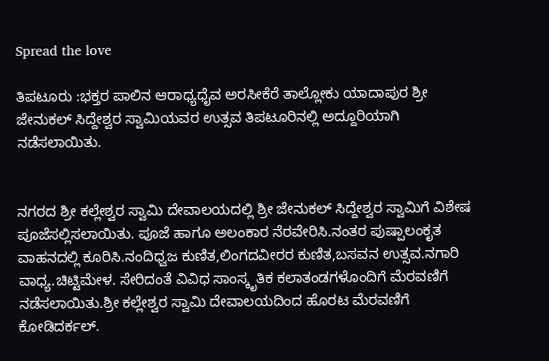Spread the love

ತಿಪಟೂರು :ಭಕ್ತರ ಪಾಲಿನ ಆರಾಧ್ಯಧೈವ ಅರಸೀಕೆರೆ ತಾಲ್ಲೋಕು ಯಾದಾಪುರ ಶ್ರೀ ಜೇನುಕಲ್ ಸಿದ್ದೇಶ್ವರ ಸ್ವಾಮಿಯವರ ಉತ್ಸವ ತಿಪಟೂರಿನಲ್ಲಿ ಅದ್ದೂರಿಯಾಗಿ ನಡೆಸಲಾಯಿತು.


ನಗರದ ಶ್ರೀ ಕಲ್ಲೇಶ್ವರ ಸ್ವಾಮಿ ದೇವಾಲಯದಲ್ಲಿ ಶ್ರೀ ಜೇನುಕಲ್ ಸಿದ್ದೇಶ್ವರ ಸ್ವಾಮಿಗೆ ವಿಶೇಷ ಪೂಜೆಸಲ್ಲಿಸಲಾಯಿತು. ಪೂಜೆ ಹಾಗೂ ಅಲಂಕಾರ ನೆರವೇರಿಸಿ.ನಂತರ ಪುಷ್ಪಾಲಂಕೃತ ವಾಹನದಲ್ಲಿ ಕೂರಿಸಿ.ನಂದಿಧ್ವಜ ಕುಣಿತ,ಲಿಂಗದವೀರರ ಕುಣಿತ,ಬಸವನ ಉತ್ಸವ.ನಗಾರಿ ವಾಧ್ಯ.ಚಿಟ್ಟಿಮೇಳ. ಸೇರಿದಂತೆ ವಿವಿಧ ಸಾಂಸ್ಕೃತಿಕ ಕಲಾತಂಡಗಳೊಂದಿಗೆ ಮೆರವಣಿಗೆ ನಡೆಸಲಾಯಿತು.ಶ್ರೀ ಕಲ್ಲೇಶ್ವರ ಸ್ವಾಮಿ ದೇವಾಲಯದಿಂದ ಹೊರಟ ಮೆರವಣಿಗೆ ಕೋಡಿದರ್ಕಲ್.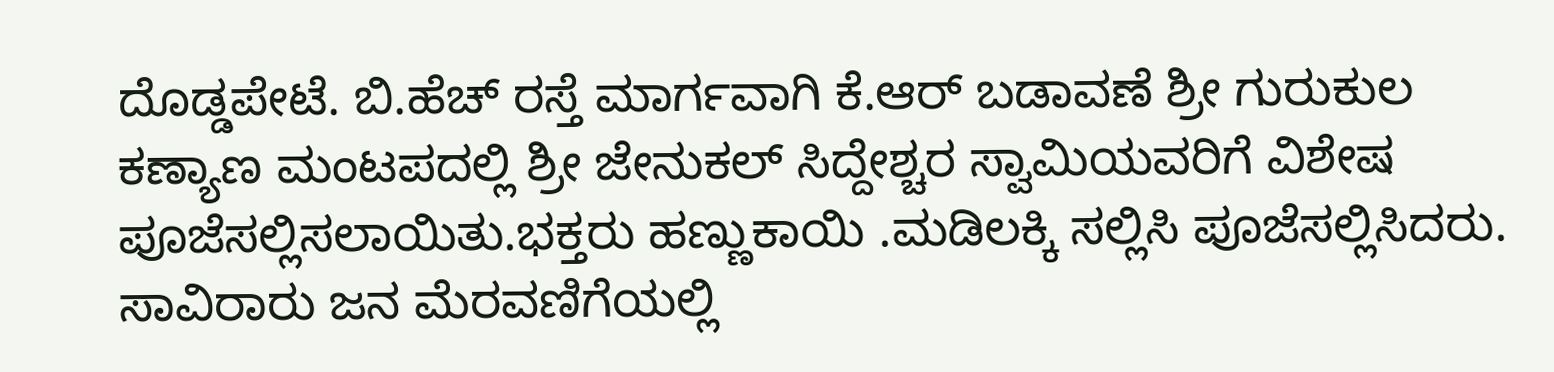ದೊಡ್ಡಪೇಟೆ. ಬಿ.ಹೆಚ್ ರಸ್ತೆ ಮಾರ್ಗವಾಗಿ ಕೆ.ಆರ್ ಬಡಾವಣೆ ಶ್ರೀ ಗುರುಕುಲ ಕಣ್ಯಾಣ ಮಂಟಪದಲ್ಲಿ ಶ್ರೀ ಜೇನುಕಲ್ ಸಿದ್ದೇಶ್ಚರ ಸ್ವಾಮಿಯವರಿಗೆ ವಿಶೇಷ ಪೂಜೆಸಲ್ಲಿಸಲಾಯಿತು.ಭಕ್ತರು ಹಣ್ಣುಕಾಯಿ .ಮಡಿಲಕ್ಕಿ ಸಲ್ಲಿಸಿ ಪೂಜೆಸಲ್ಲಿಸಿದರು.
ಸಾವಿರಾರು ಜನ ಮೆರವಣಿಗೆಯಲ್ಲಿ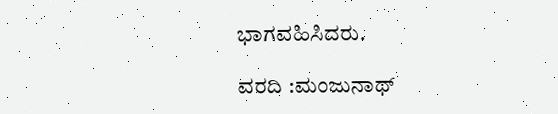ಭಾಗವಹಿಸಿದರು.

ವರದಿ :ಮಂಜುನಾಥ್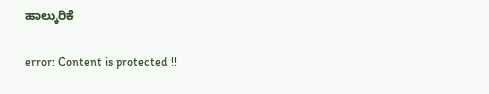ಹಾಲ್ಕುರಿಕೆ

error: Content is protected !!